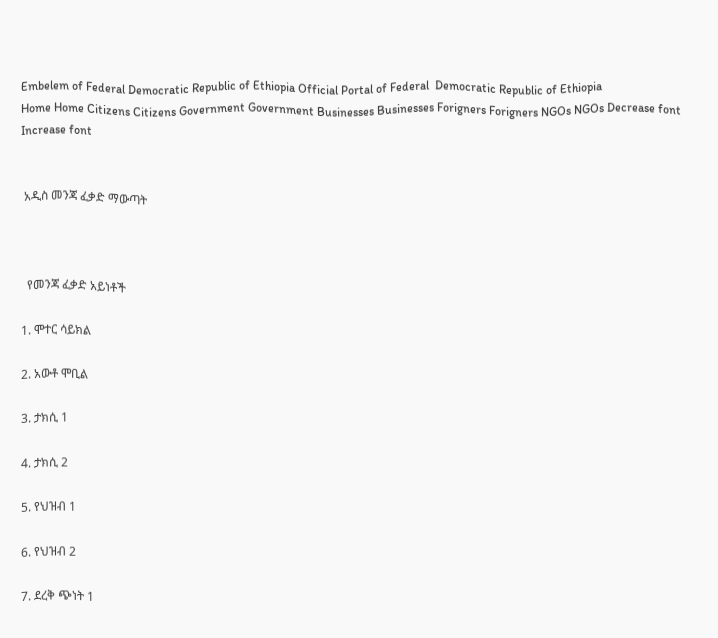Embelem of Federal Democratic Republic of Ethiopia Official Portal of Federal  Democratic Republic of Ethiopia
Home Home Citizens Citizens Government Government Businesses Businesses Forigners Forigners NGOs NGOs Decrease font Increase font


 አዲስ መንጃ ፈቃድ ማውጣት



  የመንጃ ፈቃድ አይነቶች

1. ሞተር ሳይክል

2. አውቶ ሞቢል

3. ታክሲ 1

4. ታክሲ 2

5. የህዝብ 1

6. የህዝብ 2

7. ደረቅ ጭነት 1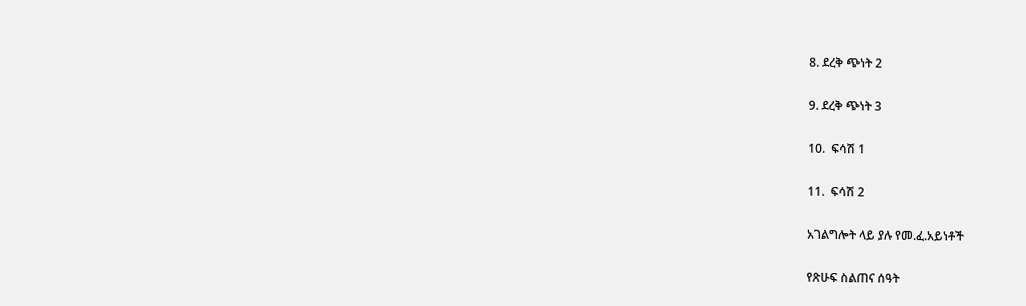8. ደረቅ ጭነት 2

9. ደረቅ ጭነት 3

10.  ፍሳሽ 1

11.  ፍሳሽ 2

አገልግሎት ላይ ያሉ የመ.ፈ.አይነቶች

የጽሁፍ ስልጠና ሰዓት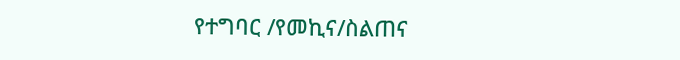የተግባር /የመኪና/ስልጠና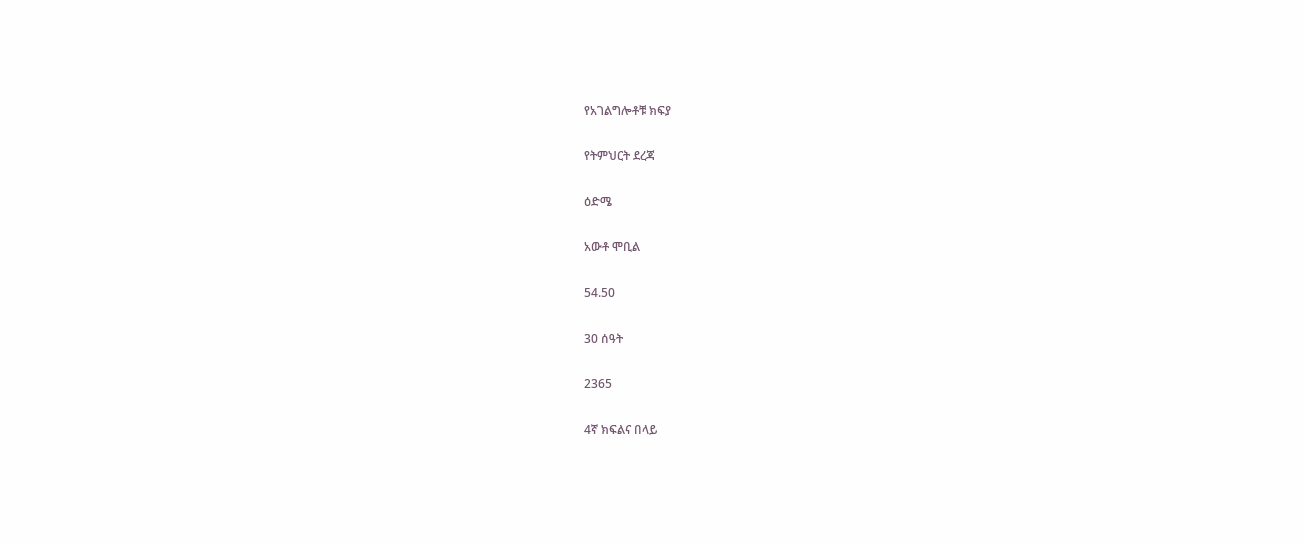የአገልግሎቶቹ ክፍያ

የትምህርት ደረጃ

ዕድሜ

አውቶ ሞቢል

54.50

30 ሰዓት

2365

4ኛ ክፍልና በላይ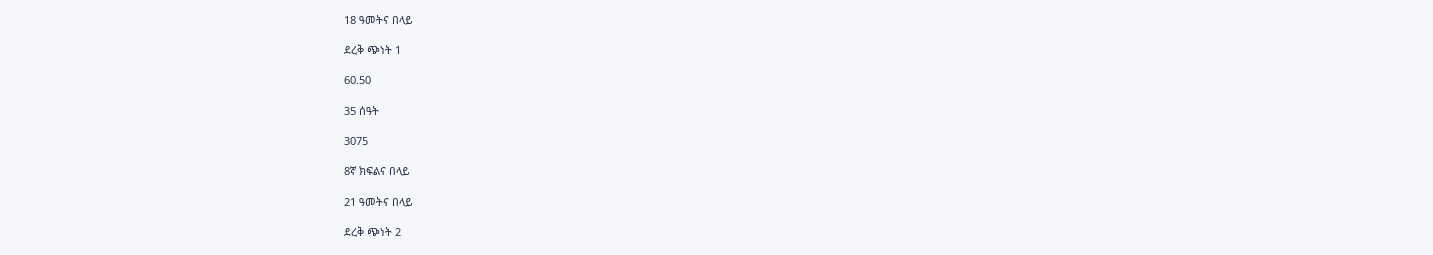18 ዓመትና በላይ

ደረቅ ጭነት 1

60.50

35 ሰዓት

3075

8ኛ ክፍልና በላይ

21 ዓመትና በላይ

ደረቅ ጭነት 2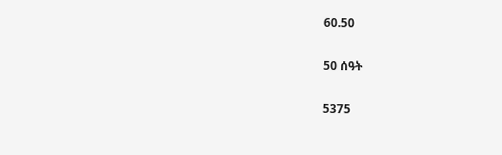60.50

50 ሰዓት

5375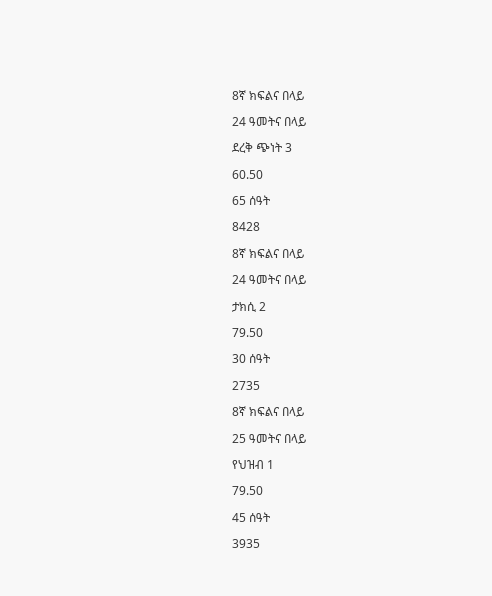8ኛ ክፍልና በላይ

24 ዓመትና በላይ

ደረቅ ጭነት 3

60.50

65 ሰዓት

8428

8ኛ ክፍልና በላይ

24 ዓመትና በላይ

ታክሲ 2

79.50

30 ሰዓት

2735

8ኛ ክፍልና በላይ

25 ዓመትና በላይ

የህዝብ 1

79.50

45 ሰዓት

3935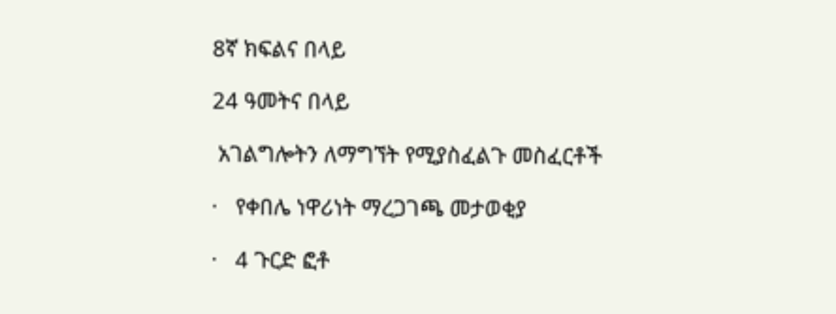8ኛ ክፍልና በላይ

24 ዓመትና በላይ

 አገልግሎትን ለማግኘት የሚያስፈልጉ መስፈርቶች

·   የቀበሌ ነዋሪነት ማረጋገጫ መታወቂያ

·   4 ጉርድ ፎቶ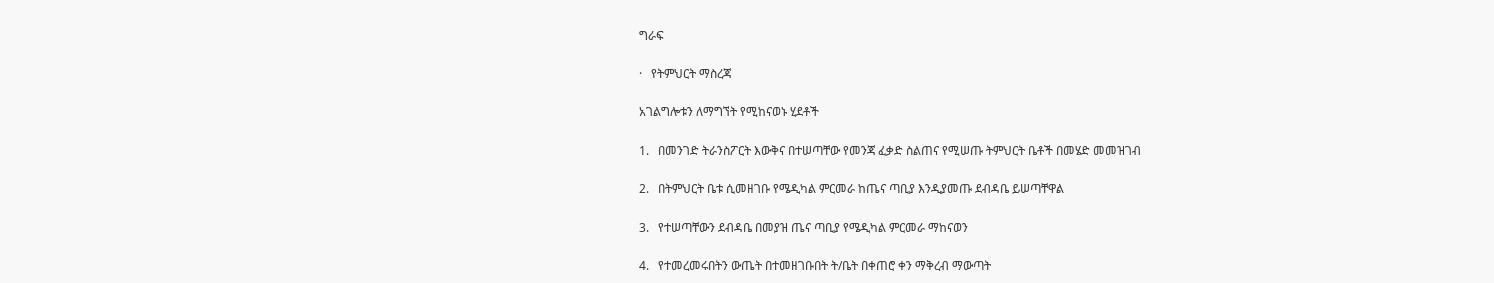ግራፍ

·   የትምህርት ማስረጃ

አገልግሎቱን ለማግኘት የሚከናወኑ ሂደቶች

1.   በመንገድ ትራንስፖርት እውቅና በተሠጣቸው የመንጃ ፈቃድ ስልጠና የሚሠጡ ትምህርት ቤቶች በመሄድ መመዝገብ

2.   በትምህርት ቤቱ ሲመዘገቡ የሜዲካል ምርመራ ከጤና ጣቢያ እንዲያመጡ ደብዳቤ ይሠጣቸዋል

3.   የተሠጣቸውን ደብዳቤ በመያዝ ጤና ጣቢያ የሜዲካል ምርመራ ማከናወን

4.   የተመረመሩበትን ውጤት በተመዘገቡበት ት/ቤት በቀጠሮ ቀን ማቅረብ ማውጣት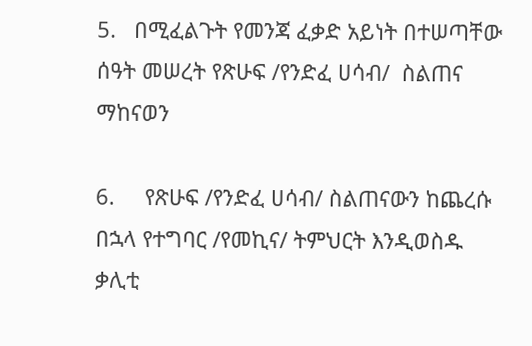5.   በሚፈልጉት የመንጃ ፈቃድ አይነት በተሠጣቸው ሰዓት መሠረት የጽሁፍ /የንድፈ ሀሳብ/  ስልጠና ማከናወን

6.     የጽሁፍ /የንድፈ ሀሳብ/ ስልጠናውን ከጨረሱ በኋላ የተግባር /የመኪና/ ትምህርት እንዲወስዱ ቃሊቲ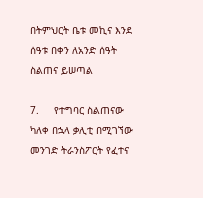በትምህርት ቤቱ መኪና እንደ ሰዓቱ በቀን ለአንድ ሰዓት ስልጠና ይሠጣል

7.     የተግባር ስልጠናው ካለቀ በኋላ ቃሊቲ በሚገኘው መንገድ ትራንስፖርት የፈተና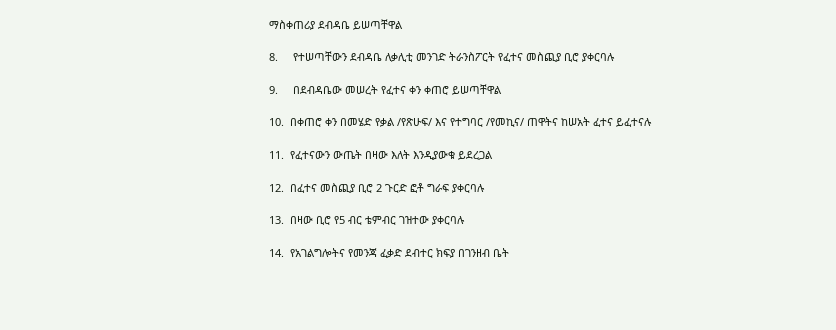ማስቀጠሪያ ደብዳቤ ይሠጣቸዋል

8.     የተሠጣቸውን ደብዳቤ ለቃሊቲ መንገድ ትራንስፖርት የፈተና መስጪያ ቢሮ ያቀርባሉ

9.     በደብዳቤው መሠረት የፈተና ቀን ቀጠሮ ይሠጣቸዋል

10.  በቀጠሮ ቀን በመሄድ የቃል /የጽሁፍ/ እና የተግባር /የመኪና/ ጠዋትና ከሠአት ፈተና ይፈተናሉ

11.  የፈተናውን ውጤት በዛው እለት እንዲያውቁ ይደረጋል

12.  በፈተና መስጪያ ቢሮ 2 ጉርድ ፎቶ ግራፍ ያቀርባሉ

13.  በዛው ቢሮ የ5 ብር ቴምብር ገዝተው ያቀርባሉ

14.  የአገልግሎትና የመንጃ ፈቃድ ደብተር ክፍያ በገንዘብ ቤት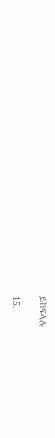ይከፍላሉ

15.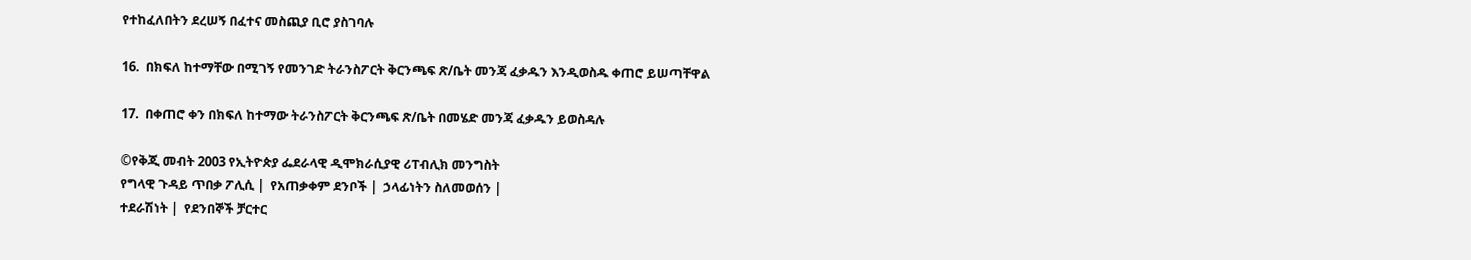የተከፈለበትን ደረሠኝ በፈተና መስጪያ ቢሮ ያስገባሉ

16.  በክፍለ ከተማቸው በሚገኝ የመንገድ ትራንስፖርት ቅርንጫፍ ጽ/ቤት መንጃ ፈቃዱን እንዲወስዱ ቀጠሮ ይሠጣቸዋል

17.  በቀጠሮ ቀን በክፍለ ከተማው ትራንስፖርት ቅርንጫፍ ጽ/ቤት በመሄድ መንጃ ፈቃዱን ይወስዳሉ

©የቅጂ መብት 2003 የኢትዮጵያ ፌደራላዊ ዲሞክራሲያዊ ሪፐብሊክ መንግስት
የግላዊ ጉዳይ ጥበቃ ፖሊሲ |  የአጠቃቀም ደንቦች |  ኃላፊነትን ስለመወሰን |
ተደራሽነት |  የደንበኞች ቻርተር